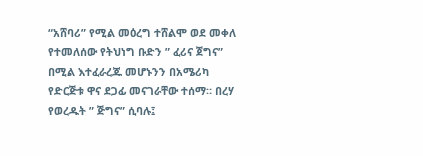“አሸባሪ” የሚል መዕረግ ተሸልሞ ወደ መቀለ የተመለሰው የትህነግ ቡድን ” ፈሪና ጀግና” በሚል እተፈራረጁ መሆኑንን በአሜሪካ የድርጅቱ ዋና ደጋፊ መናገራቸው ተሰማ። በረሃ የወረዱት ” ጅግና” ሲባሉ፤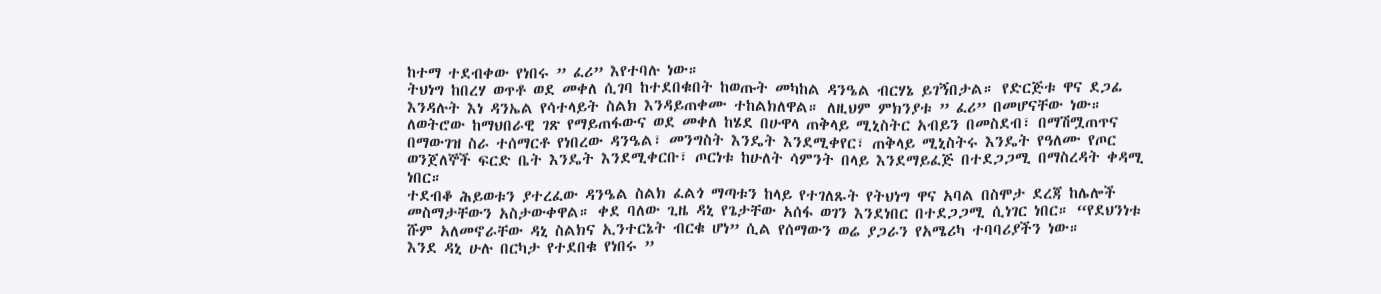ከተማ ተደብቀው የነበሩ ” ፈሪ” እየተባሉ ነው።
ትህነግ ከበረሃ ወጥቶ ወደ መቀለ ሲገባ ከተደበቁበት ከወጡት መካከል ዳንዔል ብርሃኔ ይገኝበታል። የድርጅቱ ዋና ደጋፊ እንዳሉት እነ ዳንኤል የሳተላይት ስልክ እንዳይጠቀሙ ተከልክለዋል። ለዚህም ምክንያቱ ” ፈሪ” በመሆናቸው ነው።
ለወትሮው ከማህበራዊ ገጽ የማይጠፋውና ወደ መቀለ ከሄደ በሁዋላ ጠቅላይ ሚኒስትር አብይን በመስደብ፣ በማሽሟጠጥና በማውገዝ ስራ ተሰማርቶ የነበረው ዳንዔል፣ መንግስት እንዴት እንደሚቀየር፣ ጠቅላይ ሚኒስትሩ እንዴት የዓለሙ የጦር ወንጀለኞች ፍርድ ቤት እንዴት እንደሚቀርቡ፣ ጦርነቱ ከሁለት ሳምንት በላይ እንደማይፈጅ በተደጋጋሚ በማስረዳት ቀዳሚ ነበር።
ተደብቆ ሕይወቱን ያተረፈው ዳንዔል ስልክ ፈልጎ ማጣቱን ከላይ የተገለጹት የትህነግ ዋና አባል በስሞታ ደረጃ ከሌሎች መስማታቸውን አስታውቀዋል። ቀደ ባለው ጊዜ ዳኒ የጌታቸው አሰፋ ወገን እንደነበር በተደጋጋሚ ሲነገር ነበር። “የደህንነቱ ሹም አለመኖራቸው ዳኒ ስልክና ኢንተርኔት ብርቁ ሆነ” ሲል የሰማውን ወሬ ያጋራን የአሜሪካ ተባባሪያችን ነው።
እንደ ዳኒ ሁሉ በርካታ የተደበቁ የነበሩ ”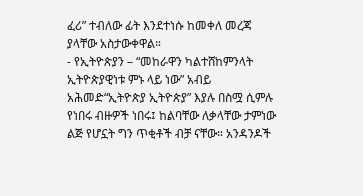ፈሪ” ተብለው ፊት እንደተነሱ ከመቀለ መረጃ ያላቸው አስታውቀዋል።
- የኢትዮጵያን – “መከራዋን ካልተሸከምንላት ኢትዮጵያዊነቱ ምኑ ላይ ነው” አብይ አሕመድ“ኢትዮጵያ ኢትዮጵያ” እያሉ በስሟ ሲምሉ የነበሩ ብዙዎች ነበሩ፤ ከልባቸው ለቃላቸው ታምነው ልጅ የሆኗት ግን ጥቂቶች ብቻ ናቸው። አንዳንዶች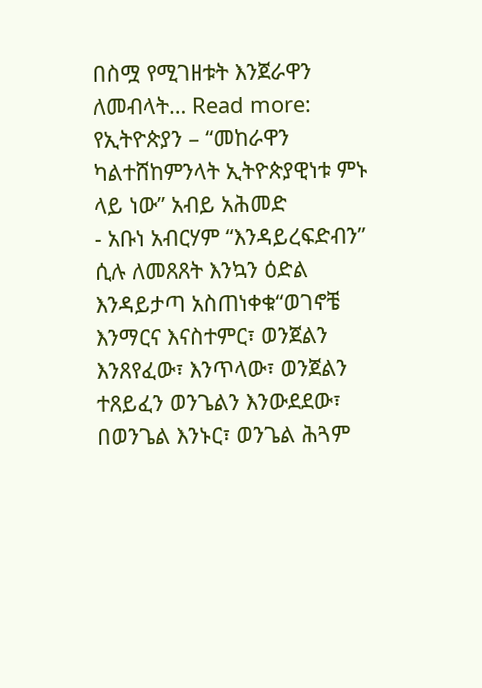በስሟ የሚገዘቱት እንጀራዋን ለመብላት… Read more: የኢትዮጵያን – “መከራዋን ካልተሸከምንላት ኢትዮጵያዊነቱ ምኑ ላይ ነው” አብይ አሕመድ
- አቡነ አብርሃም “እንዳይረፍድብን” ሲሉ ለመጸጸት እንኳን ዕድል እንዳይታጣ አስጠነቀቁ“ወገኖቼ እንማርና እናስተምር፣ ወንጀልን እንጸየፈው፣ እንጥላው፣ ወንጀልን ተጸይፈን ወንጌልን እንውደደው፣ በወንጌል እንኑር፣ ወንጌል ሕጓም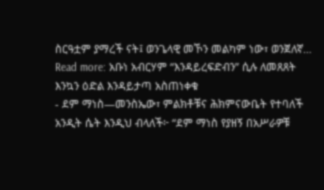ስርዓቷም ያማረች ናት፤ ወንጌላዊ መኾን መልካም ነው፣ ወንጀለኛ… Read more: አቡነ አብርሃም “እንዳይረፍድብን” ሲሉ ለመጸጸት እንኳን ዕድል እንዳይታጣ አስጠነቀቁ
- ደም ማነስ—መንስኤው፣ ምልክቶቹና ሕክምናውቤት የተባለች አንዲት ሴት እንዲህ ብላለች፦ “ደም ማነስ የያዘኝ በአሥራዎቹ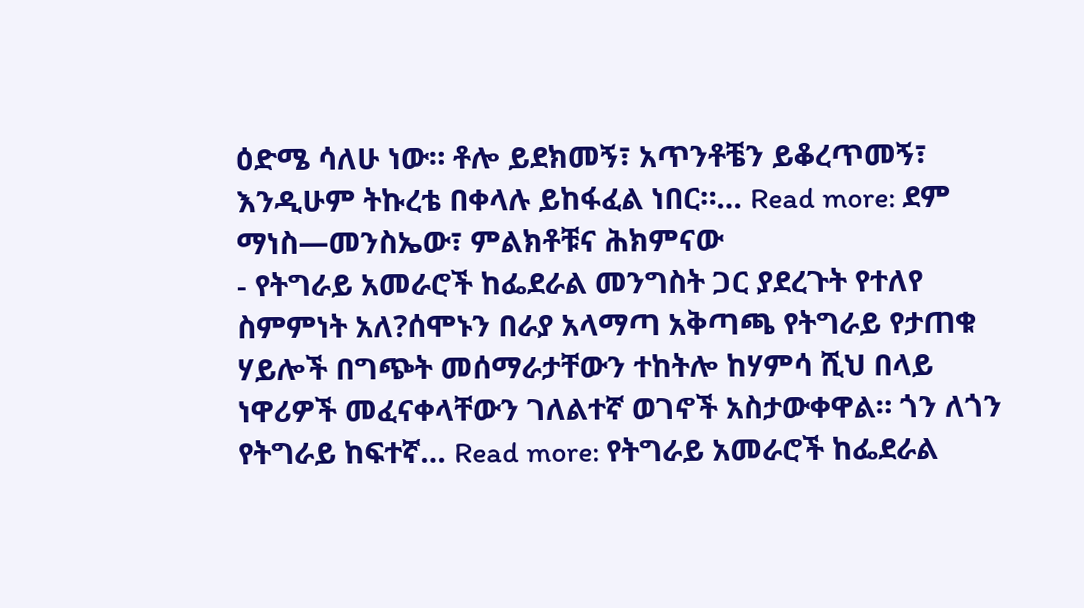ዕድሜ ሳለሁ ነው። ቶሎ ይደክመኝ፣ አጥንቶቼን ይቆረጥመኝ፣ እንዲሁም ትኩረቴ በቀላሉ ይከፋፈል ነበር።… Read more: ደም ማነስ—መንስኤው፣ ምልክቶቹና ሕክምናው
- የትግራይ አመራሮች ከፌደራል መንግስት ጋር ያደረጉት የተለየ ስምምነት አለ?ሰሞኑን በራያ አላማጣ አቅጣጫ የትግራይ የታጠቁ ሃይሎች በግጭት መሰማራታቸውን ተከትሎ ከሃምሳ ሺህ በላይ ነዋሪዎች መፈናቀላቸውን ገለልተኛ ወገኖች አስታውቀዋል። ጎን ለጎን የትግራይ ከፍተኛ… Read more: የትግራይ አመራሮች ከፌደራል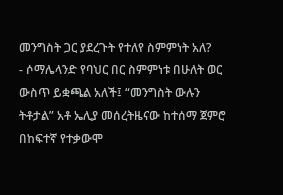መንግስት ጋር ያደረጉት የተለየ ስምምነት አለ?
- ሶማሌላንድ የባህር በር ስምምነቱ በሁለት ወር ውስጥ ይቋጫል አለች፤ “መንግስት ውሉን ትቶታል” አቶ ኤሊያ መሰረትዜናው ከተሰማ ጀምሮ በከፍተኛ የተቃውሞ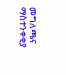መግለጫና ማስተንቀቂያ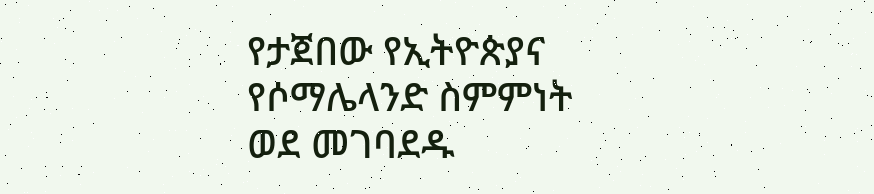የታጀበው የኢትዮጵያና የሶማሌላንድ ስምምነት ወደ መገባደዱ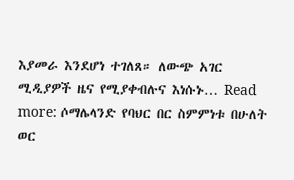እያመራ እንደሆነ ተገለጸ። ለውጭ አገር ሚዲያዎች ዜና የሚያቀብሉና እነሱኑ… Read more: ሶማሌላንድ የባህር በር ስምምነቱ በሁለት ወር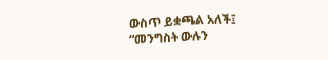ውስጥ ይቋጫል አለች፤ “መንግስት ውሉን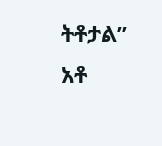ትቶታል” አቶ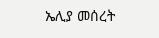ኤሊያ መሰረት